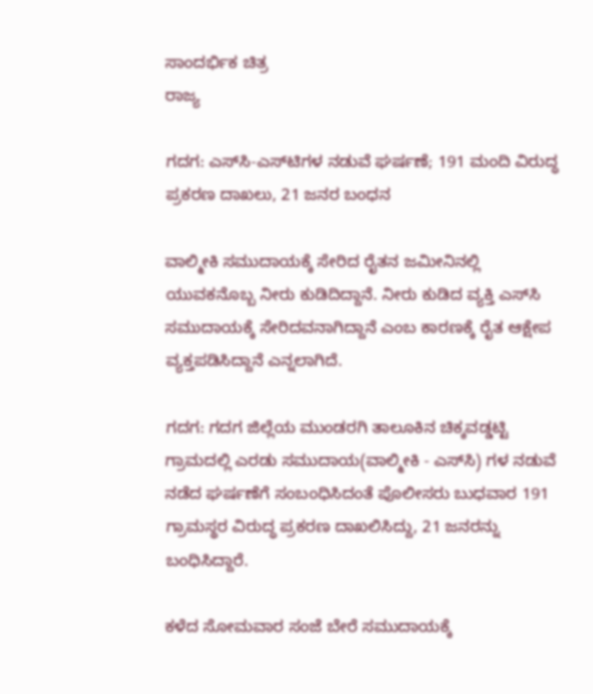ಸಾಂದರ್ಭಿಕ ಚಿತ್ರ
ರಾಜ್ಯ

ಗದಗ: ಎಸ್‌ಸಿ-ಎಸ್‌ಟಿಗಳ ನಡುವೆ ಘರ್ಷಣೆ; 191 ಮಂದಿ ವಿರುದ್ಧ ಪ್ರಕರಣ ದಾಖಲು, 21 ಜನರ ಬಂಧನ

ವಾಲ್ಮೀಕಿ ಸಮುದಾಯಕ್ಕೆ ಸೇರಿದ ರೈತನ ಜಮೀನಿನಲ್ಲಿ ಯುವಕನೊಬ್ಬ ನೀರು ಕುಡಿದಿದ್ದಾನೆ. ನೀರು ಕುಡಿದ ವ್ಯಕ್ತಿ ಎಸ್‌ಸಿ ಸಮುದಾಯಕ್ಕೆ ಸೇರಿದವನಾಗಿದ್ದಾನೆ ಎಂಬ ಕಾರಣಕ್ಕೆ ರೈತ ಆಕ್ಷೇಪ ವ್ಯಕ್ತಪಡಿಸಿದ್ದಾನೆ ಎನ್ನಲಾಗಿದೆ.

ಗದಗ: ಗದಗ ಜಿಲ್ಲೆಯ ಮುಂಡರಗಿ ತಾಲೂಕಿನ ಚಿಕ್ಕವಡ್ಡಟ್ಟಿ ಗ್ರಾಮದಲ್ಲಿ ಎರಡು ಸಮುದಾಯ(ವಾಲ್ಮೀಕಿ - ಎಸ್‌ಸಿ) ಗಳ ನಡುವೆ ನಡೆದ ಘರ್ಷಣೆಗೆ ಸಂಬಂಧಿಸಿದಂತೆ ಪೊಲೀಸರು ಬುಧವಾರ 191 ಗ್ರಾಮಸ್ಥರ ವಿರುದ್ಧ ಪ್ರಕರಣ ದಾಖಲಿಸಿದ್ದು, 21 ಜನರನ್ನು ಬಂಧಿಸಿದ್ದಾರೆ.

ಕಳೆದ ಸೋಮವಾರ ಸಂಜೆ ಬೇರೆ ಸಮುದಾಯಕ್ಕೆ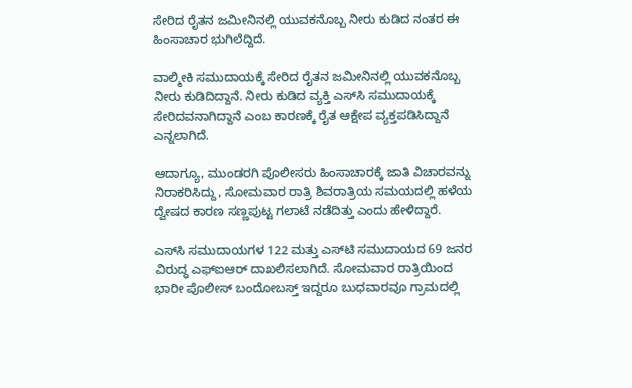ಸೇರಿದ ರೈತನ ಜಮೀನಿನಲ್ಲಿ ಯುವಕನೊಬ್ಬ ನೀರು ಕುಡಿದ ನಂತರ ಈ ಹಿಂಸಾಚಾರ ಭುಗಿಲೆದ್ದಿದೆ.

ವಾಲ್ಮೀಕಿ ಸಮುದಾಯಕ್ಕೆ ಸೇರಿದ ರೈತನ ಜಮೀನಿನಲ್ಲಿ ಯುವಕನೊಬ್ಬ ನೀರು ಕುಡಿದಿದ್ದಾನೆ. ನೀರು ಕುಡಿದ ವ್ಯಕ್ತಿ ಎಸ್‌ಸಿ ಸಮುದಾಯಕ್ಕೆ ಸೇರಿದವನಾಗಿದ್ದಾನೆ ಎಂಬ ಕಾರಣಕ್ಕೆ ರೈತ ಆಕ್ಷೇಪ ವ್ಯಕ್ತಪಡಿಸಿದ್ದಾನೆ ಎನ್ನಲಾಗಿದೆ.

ಆದಾಗ್ಯೂ, ಮುಂಡರಗಿ ಪೊಲೀಸರು ಹಿಂಸಾಚಾರಕ್ಕೆ ಜಾತಿ ವಿಚಾರವನ್ನು ನಿರಾಕರಿಸಿದ್ದು, ಸೋಮವಾರ ರಾತ್ರಿ ಶಿವರಾತ್ರಿಯ ಸಮಯದಲ್ಲಿ ಹಳೆಯ ದ್ವೇಷದ ಕಾರಣ ಸಣ್ಣಪುಟ್ಟ ಗಲಾಟೆ ನಡೆದಿತ್ತು ಎಂದು ಹೇಳಿದ್ದಾರೆ.

ಎಸ್‌ಸಿ ಸಮುದಾಯಗಳ 122 ಮತ್ತು ಎಸ್‌ಟಿ ಸಮುದಾಯದ 69 ಜನರ ವಿರುದ್ಧ ಎಫ್‌ಐಆರ್ ದಾಖಲಿಸಲಾಗಿದೆ. ಸೋಮವಾರ ರಾತ್ರಿಯಿಂದ ಭಾರೀ ಪೊಲೀಸ್ ಬಂದೋಬಸ್ತ್ ಇದ್ದರೂ ಬುಧವಾರವೂ ಗ್ರಾಮದಲ್ಲಿ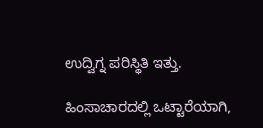ಉದ್ವಿಗ್ನ ಪರಿಸ್ಥಿತಿ ಇತ್ತು.

ಹಿಂಸಾಚಾರದಲ್ಲಿ ಒಟ್ಟಾರೆಯಾಗಿ,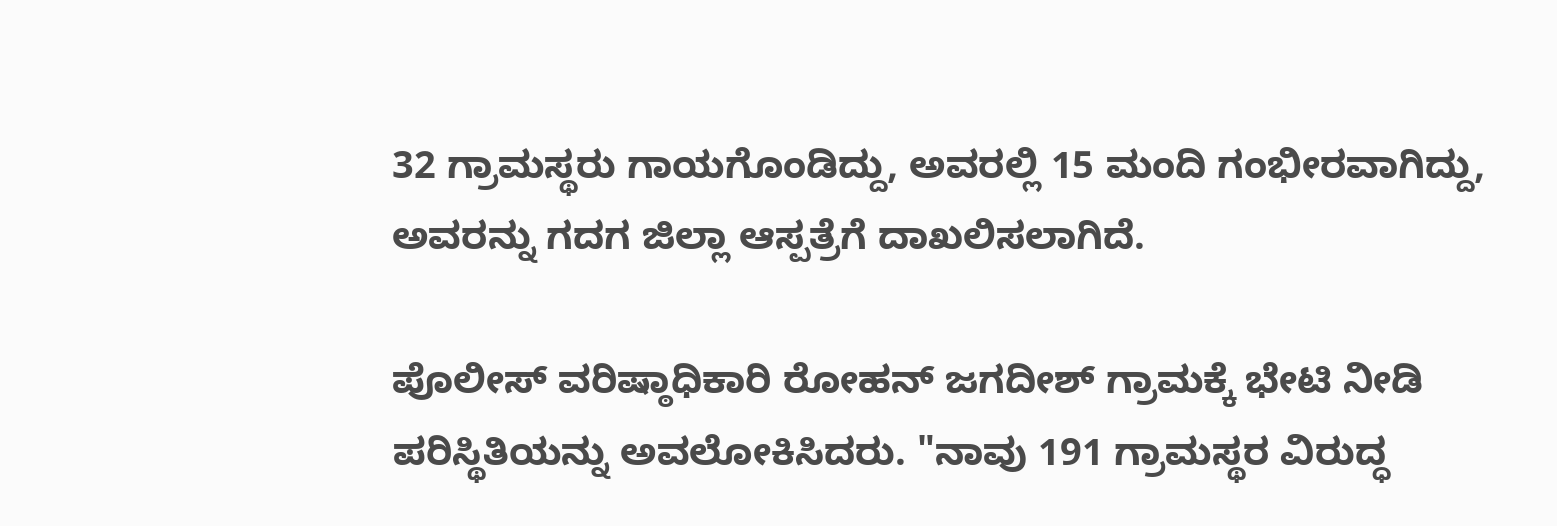32 ಗ್ರಾಮಸ್ಥರು ಗಾಯಗೊಂಡಿದ್ದು, ಅವರಲ್ಲಿ 15 ಮಂದಿ ಗಂಭೀರವಾಗಿದ್ದು, ಅವರನ್ನು ಗದಗ ಜಿಲ್ಲಾ ಆಸ್ಪತ್ರೆಗೆ ದಾಖಲಿಸಲಾಗಿದೆ.

ಪೊಲೀಸ್ ವರಿಷ್ಠಾಧಿಕಾರಿ ರೋಹನ್ ಜಗದೀಶ್ ಗ್ರಾಮಕ್ಕೆ ಭೇಟಿ ನೀಡಿ ಪರಿಸ್ಥಿತಿಯನ್ನು ಅವಲೋಕಿಸಿದರು. "ನಾವು 191 ಗ್ರಾಮಸ್ಥರ ವಿರುದ್ಧ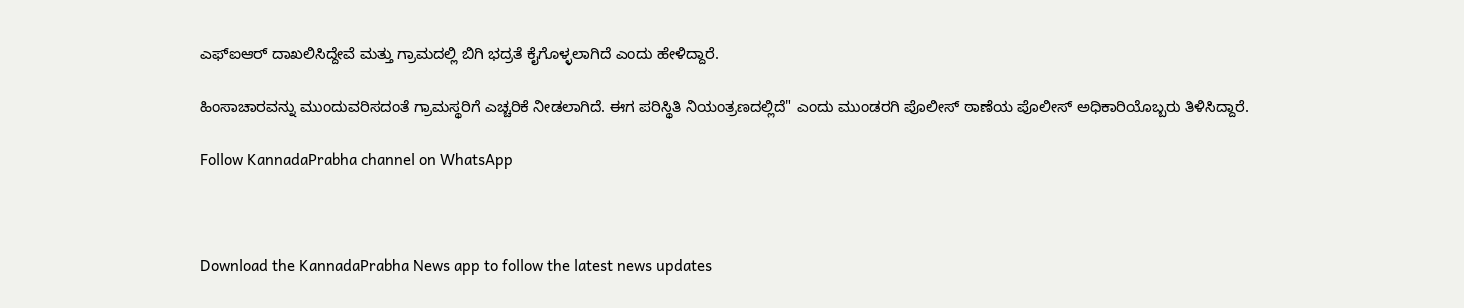ಎಫ್‌ಐಆರ್ ದಾಖಲಿಸಿದ್ದೇವೆ ಮತ್ತು ಗ್ರಾಮದಲ್ಲಿ ಬಿಗಿ ಭದ್ರತೆ ಕೈಗೊಳ್ಳಲಾಗಿದೆ ಎಂದು ಹೇಳಿದ್ದಾರೆ.

ಹಿಂಸಾಚಾರವನ್ನು ಮುಂದುವರಿಸದಂತೆ ಗ್ರಾಮಸ್ಥರಿಗೆ ಎಚ್ಚರಿಕೆ ನೀಡಲಾಗಿದೆ. ಈಗ ಪರಿಸ್ಥಿತಿ ನಿಯಂತ್ರಣದಲ್ಲಿದೆ" ಎಂದು ಮುಂಡರಗಿ ಪೊಲೀಸ್ ಠಾಣೆಯ ಪೊಲೀಸ್ ಅಧಿಕಾರಿಯೊಬ್ಬರು ತಿಳಿಸಿದ್ದಾರೆ.

Follow KannadaPrabha channel on WhatsApp



Download the KannadaPrabha News app to follow the latest news updates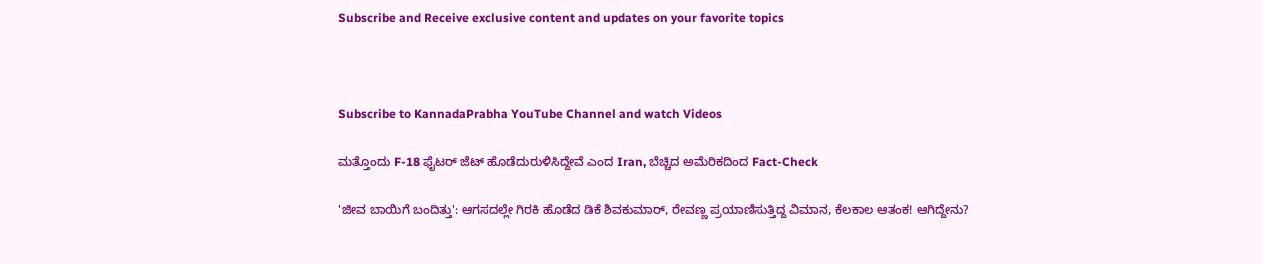Subscribe and Receive exclusive content and updates on your favorite topics



Subscribe to KannadaPrabha YouTube Channel and watch Videos

ಮತ್ತೊಂದು F-18 ಫೈಟರ್ ಜೆಟ್ ಹೊಡೆದುರುಳಿಸಿದ್ದೇವೆ ಎಂದ Iran, ಬೆಚ್ಚಿದ ಅಮೆರಿಕದಿಂದ Fact-Check

'ಜೀವ ಬಾಯಿಗೆ ಬಂದಿತ್ತು': ಆಗಸದಲ್ಲೇ ಗಿರಕಿ ಹೊಡೆದ ಡಿಕೆ ಶಿವಕುಮಾರ್, ರೇವಣ್ಣ ಪ್ರಯಾಣಿಸುತ್ತಿದ್ದ ವಿಮಾನ, ಕೆಲಕಾಲ ಆತಂಕ! ಆಗಿದ್ದೇನು?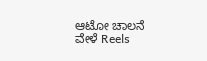ಆಟೋ ಚಾಲನೆ ವೇಳೆ Reels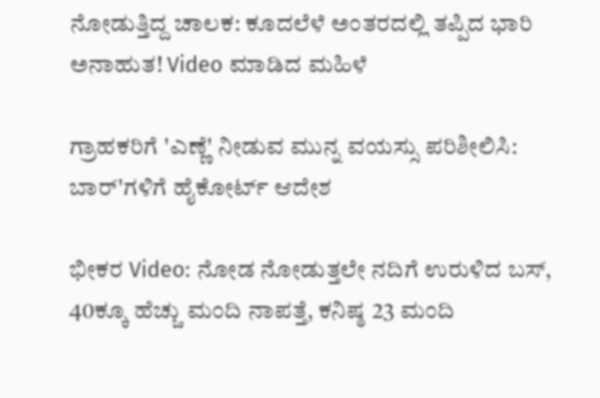ನೋಡುತ್ತಿದ್ದ ಚಾಲಕ: ಕೂದಲೆಳೆ ಅಂತರದಲ್ಲಿ ತಪ್ಪಿದ ಭಾರಿ ಅನಾಹುತ! Video ಮಾಡಿದ ಮಹಿಳೆ

ಗ್ರಾಹಕರಿಗೆ 'ಎಣ್ಣೆ' ನೀಡುವ ಮುನ್ನ ವಯಸ್ಸು ಪರಿಶೀಲಿಸಿ: ಬಾರ್'ಗಳಿಗೆ ಹೈಕೋರ್ಟ್ ಆದೇಶ

ಭೀಕರ Video: ನೋಡ ನೋಡುತ್ತಲೇ ನದಿಗೆ ಉರುಳಿದ ಬಸ್, 40ಕ್ಕೂ ಹೆಚ್ಚು ಮಂದಿ ನಾಪತ್ತೆ, ಕನಿಷ್ಠ 23 ಮಂದಿ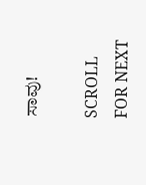ಸಾವು!

SCROLL FOR NEXT